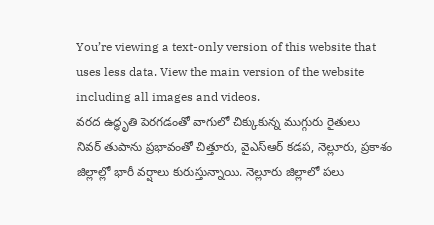You’re viewing a text-only version of this website that uses less data. View the main version of the website including all images and videos.
వరద ఉద్ధృతి పెరగడంతో వాగులో చిక్కుకున్న ముగ్గురు రైతులు
నివర్ తుపాను ప్రభావంతో చిత్తూరు, వైఎస్ఆర్ కడప, నెల్లూరు, ప్రకాశం జిల్లాల్లో భారీ వర్షాలు కురుస్తున్నాయి. నెల్లూరు జిల్లాలో పలు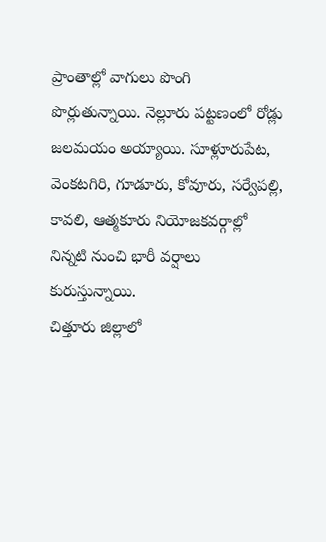ప్రాంతాల్లో వాగులు పొంగి పొర్లుతున్నాయి. నెల్లూరు పట్టణంలో రోడ్లు జలమయం అయ్యాయి. సూళ్లూరుపేట, వెంకటగిరి, గూడూరు, కోవూరు, సర్వేపల్లి, కావలి, ఆత్మకూరు నియోజకవర్గాల్లో నిన్నటి నుంచి భారీ వర్షాలు కురుస్తున్నాయి.
చిత్తూరు జిల్లాలో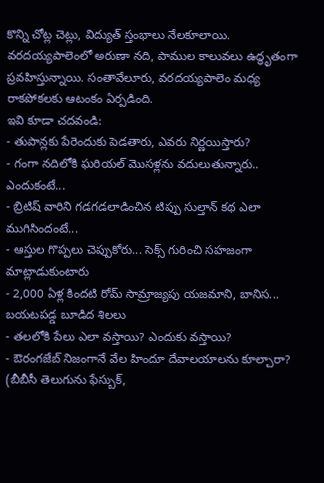కొన్ని చోట్ల చెట్లు, విద్యుత్ స్తంభాలు నేలకూలాయి. వరదయ్యపాలెంలో అరుణా నది, పాముల కాలువలు ఉద్ధృతంగా ప్రవహిస్తున్నాయి. సంతావేలూరు, వరదయ్యపాలెం మధ్య రాకపోకలకు ఆటంకం ఏర్పడింది.
ఇవి కూడా చదవండి:
- తుపాన్లకు పేరెందుకు పెడతారు, ఎవరు నిర్ణయిస్తారు?
- గంగా నదిలోకి ఘరియల్ మొసళ్లను వదులుతున్నారు.. ఎందుకంటే...
- బ్రిటిష్ వారిని గడగడలాడించిన టిప్పు సుల్తాన్ కథ ఎలా ముగిసిందంటే...
- ఆస్తుల గొప్పలు చెప్పుకోరు... సెక్స్ గురించి సహజంగా మాట్లాడుకుంటారు
- 2,000 ఏళ్ల కిందటి రోమ్ సామ్రాజ్యపు యజమాని, బానిస... బయటపడ్డ బూడిద శిలలు
- తలలోకి పేలు ఎలా వస్తాయి? ఎందుకు వస్తాయి?
- ఔరంగజేబ్ నిజంగానే వేల హిందూ దేవాలయాలను కూల్చారా?
(బీబీసీ తెలుగును ఫేస్బుక్,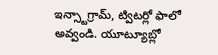ఇన్స్టాగ్రామ్, ట్విటర్లో ఫాలో అవ్వండి. యూట్యూబ్లో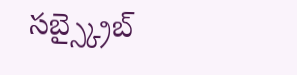సబ్స్క్రైబ్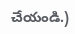చేయండి.)